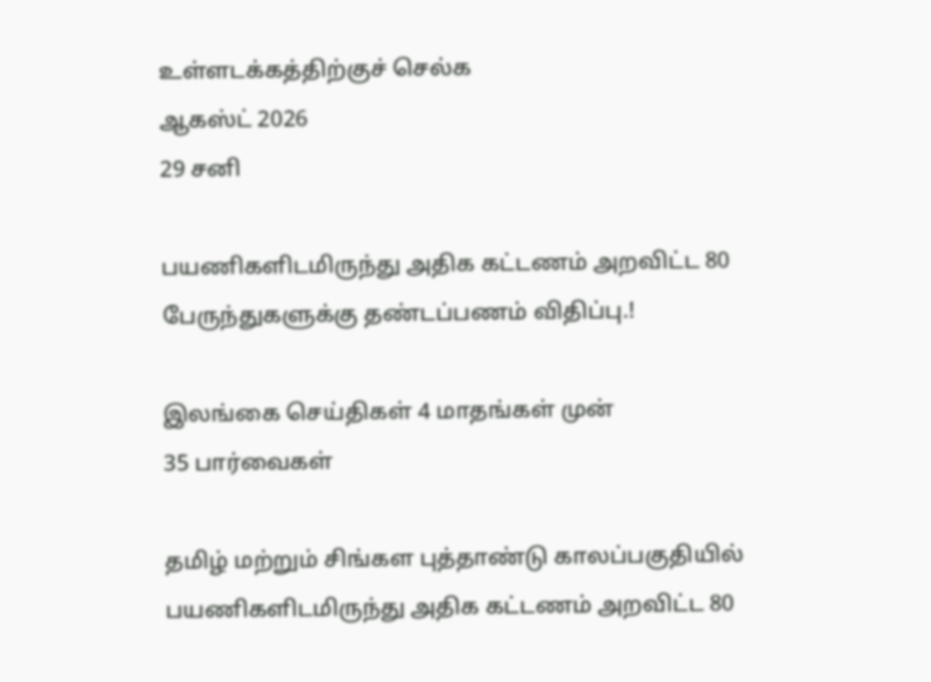உள்ளடக்கத்திற்குச் செல்க
ஆகஸ்ட் 2026
29 சனி

பயணிகளிடமிருந்து அதிக கட்டணம் அறவிட்ட 80 பேருந்துகளுக்கு தண்டப்பணம் விதிப்பு.!

இலங்கை செய்திகள் 4 மாதங்கள் முன்
35 பார்வைகள்

தமிழ் மற்றும் சிங்கள புத்தாண்டு காலப்பகுதியில் பயணிகளிடமிருந்து அதிக கட்டணம் அறவிட்ட 80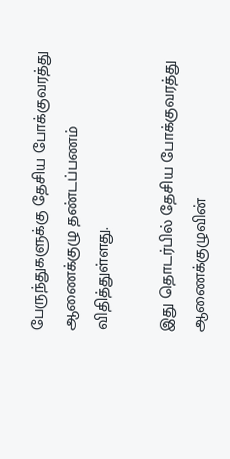பேருந்துகளுக்கு தேசிய போக்குவரத்து ஆணைக்குழு தண்டப்பணம் விதித்துள்ளது.

இது தொடர்பில் தேசிய போக்குவரத்து ஆணைக்குழுவின்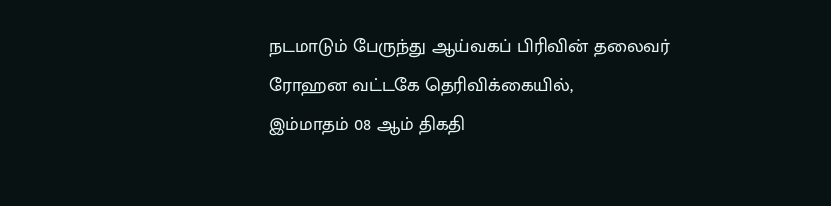நடமாடும் பேருந்து ஆய்வகப் பிரிவின் தலைவர் ரோஹன வட்டகே தெரிவிக்கையில்,
இம்மாதம் 08 ஆம் திகதி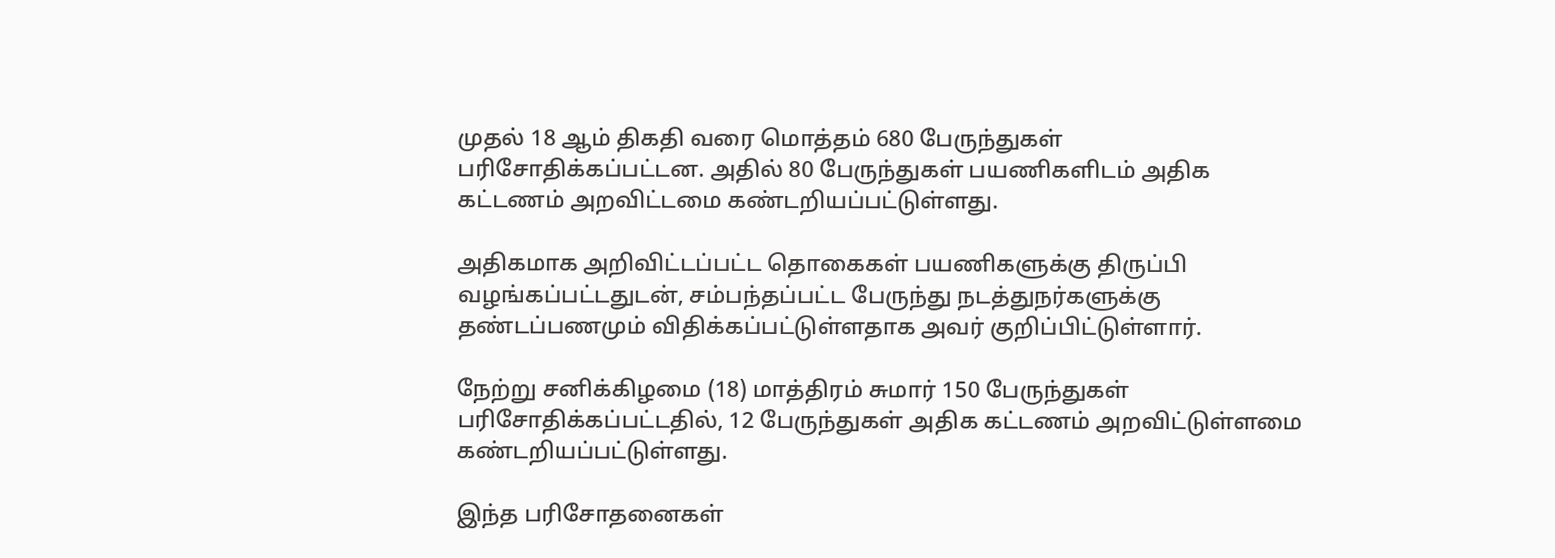முதல் 18 ஆம் திகதி வரை மொத்தம் 680 பேருந்துகள் பரிசோதிக்கப்பட்டன. அதில் 80 பேருந்துகள் பயணிகளிடம் அதிக கட்டணம் அறவிட்டமை கண்டறியப்பட்டுள்ளது.

அதிகமாக அறிவிட்டப்பட்ட தொகைகள் பயணிகளுக்கு திருப்பி வழங்கப்பட்டதுடன், சம்பந்தப்பட்ட பேருந்து நடத்துநர்களுக்கு தண்டப்பணமும் விதிக்கப்பட்டுள்ளதாக அவர் குறிப்பிட்டுள்ளார்.

நேற்று சனிக்கிழமை (18) மாத்திரம் சுமார் 150 பேருந்துகள் பரிசோதிக்கப்பட்டதில், 12 பேருந்துகள் அதிக கட்டணம் அறவிட்டுள்ளமை கண்டறியப்பட்டுள்ளது.

இந்த பரிசோதனைகள்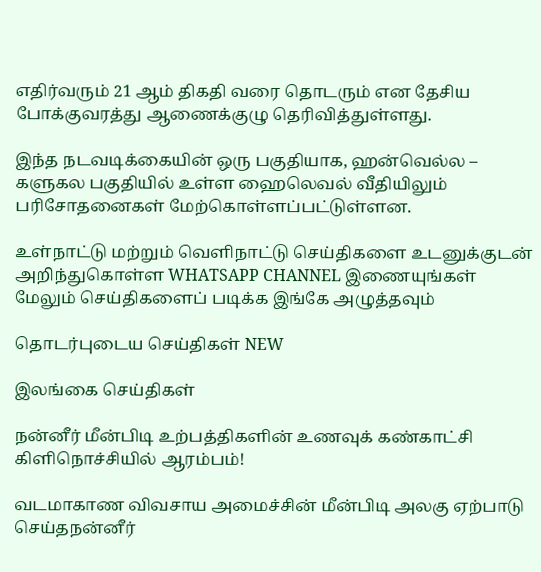எதிர்வரும் 21 ஆம் திகதி வரை தொடரும் என தேசிய போக்குவரத்து ஆணைக்குழு தெரிவித்துள்ளது.

இந்த நடவடிக்கையின் ஒரு பகுதியாக, ஹன்வெல்ல – களுகல பகுதியில் உள்ள ஹைலெவல் வீதியிலும் பரிசோதனைகள் மேற்கொள்ளப்பட்டுள்ளன.

உள்நாட்டு மற்றும் வெளிநாட்டு செய்திகளை உடனுக்குடன் அறிந்துகொள்ள WHATSAPP CHANNEL இணையுங்கள்
மேலும் செய்திகளைப் படிக்க இங்கே அழுத்தவும்

தொடர்புடைய செய்திகள் NEW

இலங்கை செய்திகள்

நன்னீர் மீன்பிடி உற்பத்திகளின் உணவுக் கண்காட்சி கிளிநொச்சியில் ஆரம்பம்!

வடமாகாண விவசாய அமைச்சின் மீன்பிடி அலகு ஏற்பாடு செய்தநன்னீர்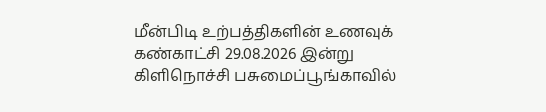மீன்பிடி உற்பத்திகளின் உணவுக் கண்காட்சி 29.08.2026 இன்று கிளிநொச்சி பசுமைப்பூங்காவில்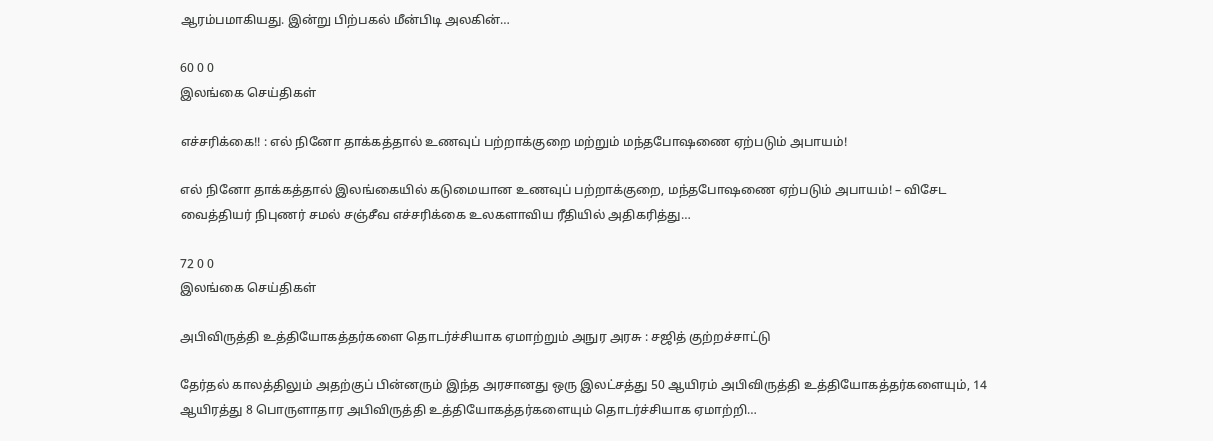ஆரம்பமாகியது. இன்று பிற்பகல் மீன்பிடி அலகின்…

60 0 0
இலங்கை செய்திகள்

எச்சரிக்கை!! : எல் நினோ தாக்கத்தால் உணவுப் பற்றாக்குறை மற்றும் மந்தபோஷணை ஏற்படும் அபாயம்!

எல் நினோ தாக்கத்தால் இலங்கையில் கடுமையான உணவுப் பற்றாக்குறை, மந்தபோஷணை ஏற்படும் அபாயம்! – விசேட வைத்தியர் நிபுணர் சமல் சஞ்சீவ எச்சரிக்கை உலகளாவிய ரீதியில் அதிகரித்து…

72 0 0
இலங்கை செய்திகள்

அபிவிருத்தி உத்தியோகத்தர்களை தொடர்ச்சியாக ஏமாற்றும் அநுர அரசு : சஜித் குற்றச்சாட்டு

தேர்தல் காலத்திலும் அதற்குப் பின்னரும் இந்த அரசானது ஒரு இலட்சத்து 50 ஆயிரம் அபிவிருத்தி உத்தியோகத்தர்களையும், 14 ஆயிரத்து 8 பொருளாதார அபிவிருத்தி உத்தியோகத்தர்களையும் தொடர்ச்சியாக ஏமாற்றி…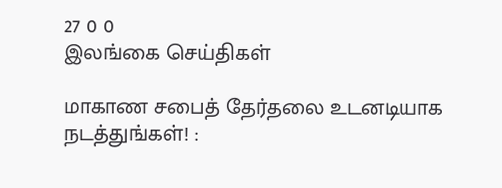27 0 0
இலங்கை செய்திகள்

மாகாண சபைத் தேர்தலை உடனடியாக நடத்துங்கள்! :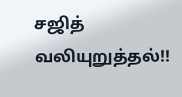சஜித் வலியுறுத்தல்!!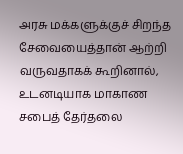அரசு மக்களுக்குச் சிறந்த சேவையைத்தான் ஆற்றி வருவதாகக் கூறினால், உடனடியாக மாகாண சபைத் தேர்தலை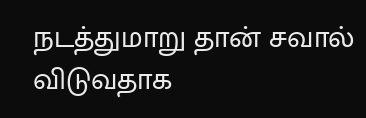நடத்துமாறு தான் சவால் விடுவதாக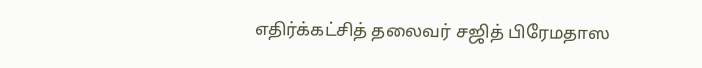எதிர்க்கட்சித் தலைவர் சஜித் பிரேமதாஸ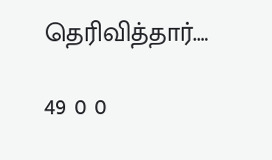தெரிவித்தார்.…

49 0 0